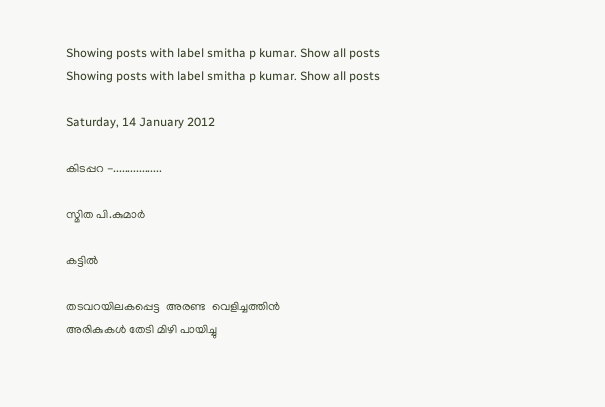Showing posts with label smitha p kumar. Show all posts
Showing posts with label smitha p kumar. Show all posts

Saturday, 14 January 2012

കിടപ്പറ -.................

സ്മിത പി.കുമാർ

കട്ടില്‍

തടവറയിലകപ്പെട്ട  അരണ്ട  വെളിച്ചത്തിന്‍
അരികുകള്‍ തേടി മിഴി പായിച്ചു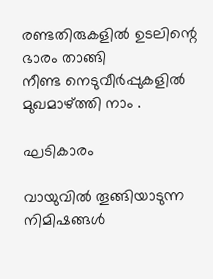രണ്ടതിരുകളില്‍ ഉടലിന്റെ ഭാരം താങ്ങി
നീണ്ട നെടുവീര്‍പ്പുകളില്‍ മുഖമാഴ്ത്തി നാം .

ഘടികാരം

വായുവില്‍ തൂങ്ങിയാടുന്ന നിമിഷങ്ങള്‍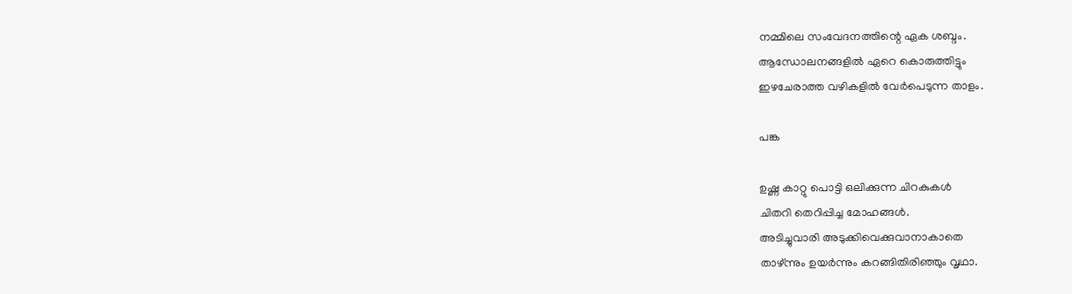നമ്മിലെ സംവേദനത്തിന്റെ ഏക ശബ്ദം.
ആന്ധോലനങ്ങളില്‍ ഏറെ കൊരുത്തിട്ടും
ഇഴചേരാത്ത വഴികളില്‍ വേര്‍പെടുന്ന താളം.

പങ്ക

ഉഷ്ണ കാറ്റു പൊട്ടി ഒലിക്കുന്ന ചിറകുകള്‍
ചിതറി തെറിപ്പിച്ച മോഹങ്ങള്‍.
അടിച്ചുവാരി അടുക്കിവെക്കുവാനാകാതെ
താഴ്ന്നും ഉയര്‍ന്നും കറങ്ങിതിരിഞ്ഞും വൃഥാ.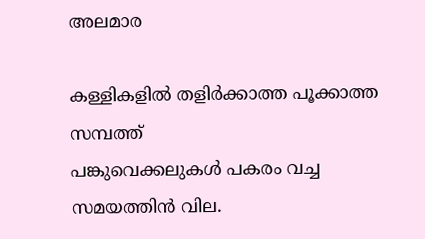അലമാര

കള്ളികളില്‍ തളിര്‍ക്കാത്ത പൂക്കാത്ത സമ്പത്ത്
പങ്കുവെക്കലുകള്‍ പകരം വച്ച സമയത്തിന്‍ വില.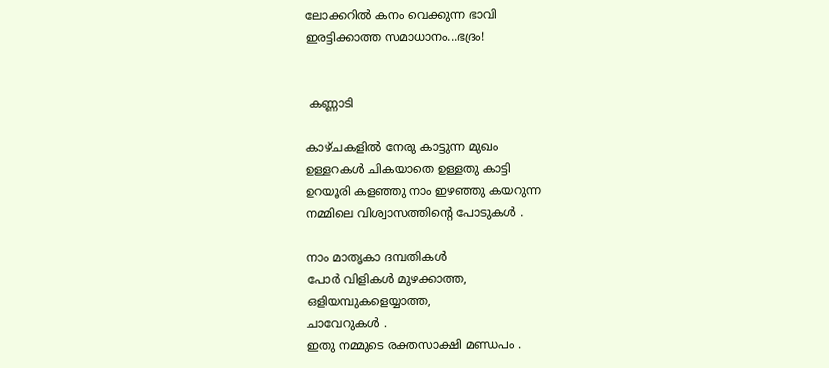ലോക്കറില്‍ കനം വെക്കുന്ന ഭാവി
ഇരട്ടിക്കാത്ത സമാധാനം...ഭദ്രം!


 കണ്ണാടി

കാഴ്ചകളില്‍ നേരു കാട്ടുന്ന മുഖം
ഉള്ളറകള്‍ ചികയാതെ ഉള്ളതു കാട്ടി
ഉറയൂരി കളഞ്ഞു നാം ഇഴഞ്ഞു കയറുന്ന
നമ്മിലെ വിശ്വാസത്തിന്റെ പോടുകള്‍ .

നാം മാതൃകാ ദമ്പതികള്‍
പോര്‍ വിളികള്‍ മുഴക്കാത്ത,
ഒളിയമ്പുകളെയ്യാത്ത,
ചാവേറുകള്‍ .
ഇതു നമ്മുടെ രക്തസാക്ഷി മണ്ഡപം .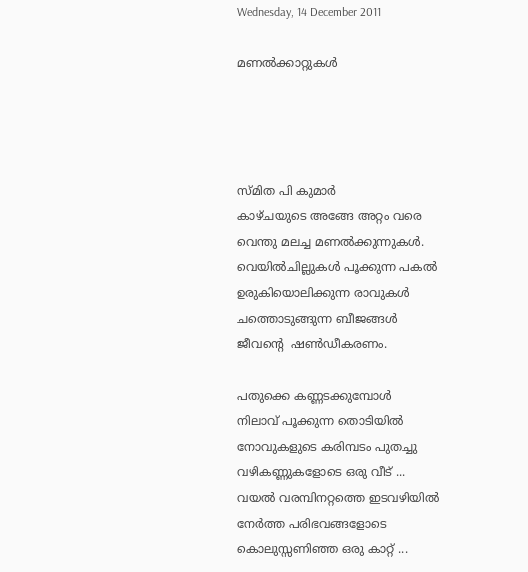Wednesday, 14 December 2011

മണല്‍ക്കാറ്റുകള്‍




സ്മിത പി കുമാർ
കാഴ്ചയുടെ അങ്ങേ അറ്റം വരെ
വെന്തു മലച്ച മണല്‍ക്കുന്നുകള്‍.
വെയില്‍ചില്ലുകള്‍ പൂക്കുന്ന പകല്‍
ഉരുകിയൊലിക്കുന്ന രാവുകള്‍
ചത്തൊടുങ്ങുന്ന ബീജങ്ങള്‍
ജീവന്‍റെ  ഷണ്‍ഡീകരണം.

പതുക്കെ കണ്ണടക്കുമ്പോള്‍
നിലാവ് പൂക്കുന്ന തൊടിയില്‍
നോവുകളുടെ കരിമ്പടം പുതച്ചു
വഴികണ്ണുകളോടെ ഒരു വീട് ...
വയല്‍ വരമ്പിനറ്റത്തെ ഇടവഴിയില്‍
നേര്‍ത്ത പരിഭവങ്ങളോടെ
കൊലുസ്സണിഞ്ഞ ഒരു കാറ്റ് ...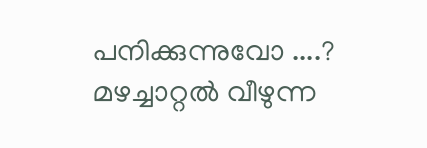പനിക്കുന്നുവോ ....?
മഴച്ചാറ്റല്‍ വീഴുന്ന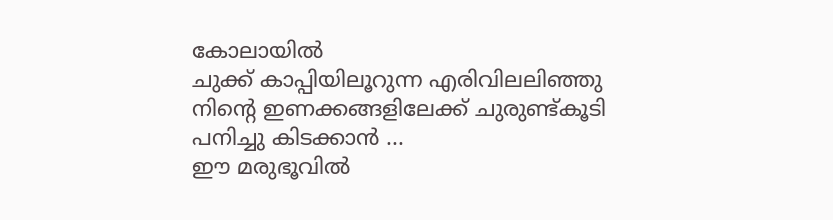കോലായില്‍
ചുക്ക് കാപ്പിയിലൂറുന്ന എരിവിലലിഞ്ഞു
നിന്റെ ഇണക്കങ്ങളിലേക്ക് ചുരുണ്ട്കൂടി
പനിച്ചു കിടക്കാന്‍ ...
ഈ മരുഭൂവില്‍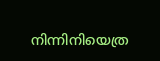നിന്നിനിയെത്ര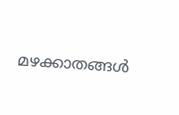മഴക്കാതങ്ങള്‍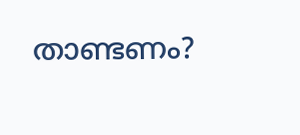താണ്ടണം?